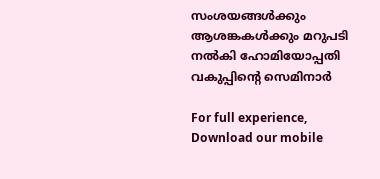സംശയങ്ങള്‍ക്കും ആശങ്കകള്‍ക്കും മറുപടി നല്‍കി ഹോമിയോപ്പതി വകുപ്പിന്റെ സെമിനാര്‍

For full experience, Download our mobile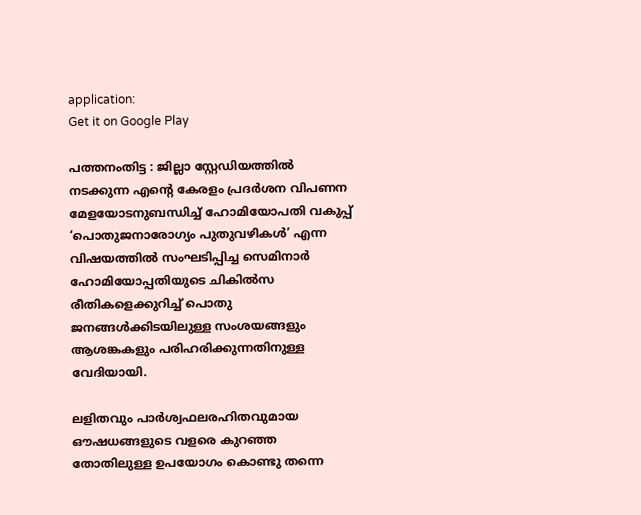application:
Get it on Google Play

പത്തനംതിട്ട : ജില്ലാ സ്റ്റേഡിയത്തില്‍ നടക്കുന്ന എന്റെ കേരളം പ്രദര്‍ശന വിപണന മേളയോടനുബന്ധിച്ച് ഹോമിയോപതി വകുപ്പ് ‘പൊതുജനാരോഗ്യം പുതുവഴികള്‍’ എന്ന വിഷയത്തില്‍ സംഘടിപ്പിച്ച സെമിനാര്‍ ഹോമിയോപ്പതിയുടെ ചികില്‍സ രീതികളെക്കുറിച്ച് പൊതു ജനങ്ങള്‍ക്കിടയിലുള്ള സംശയങ്ങളും ആശങ്കകളും പരിഹരിക്കുന്നതിനുള്ള വേദിയായി.

ലളിതവും പാര്‍ശ്വഫലരഹിതവുമായ ഔഷധങ്ങളുടെ വളരെ കുറഞ്ഞ തോതിലുള്ള ഉപയോഗം കൊണ്ടു തന്നെ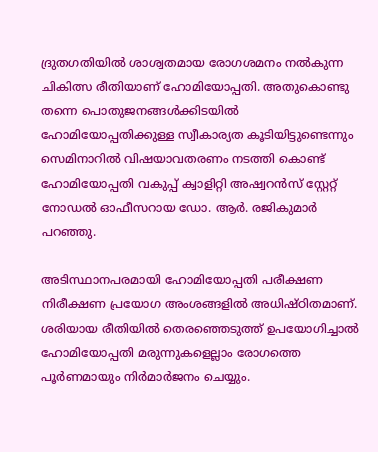ദ്രുതഗതിയില്‍ ശാശ്വതമായ രോഗശമനം നല്‍കുന്ന ചികിത്സ രീതിയാണ് ഹോമിയോപ്പതി. അതുകൊണ്ടു തന്നെ പൊതുജനങ്ങള്‍ക്കിടയില്‍ ഹോമിയോപ്പതിക്കുള്ള സ്വീകാര്യത കൂടിയിട്ടുണ്ടെന്നും സെമിനാറില്‍ വിഷയാവതരണം നടത്തി കൊണ്ട് ഹോമിയോപ്പതി വകുപ്പ് ക്വാളിറ്റി അഷ്വറന്‍സ് സ്റ്റേറ്റ് നോഡല്‍ ഓഫീസറായ ഡോ. ആര്‍. രജികുമാര്‍ പറഞ്ഞു.

അടിസ്ഥാനപരമായി ഹോമിയോപ്പതി പരീക്ഷണ നിരീക്ഷണ പ്രയോഗ അംശങ്ങളില്‍ അധിഷ്ഠിതമാണ്. ശരിയായ രീതിയില്‍ തെരഞ്ഞെടുത്ത് ഉപയോഗിച്ചാല്‍ ഹോമിയോപ്പതി മരുന്നുകളെല്ലാം രോഗത്തെ പൂര്‍ണമായും നിര്‍മാര്‍ജനം ചെയ്യും.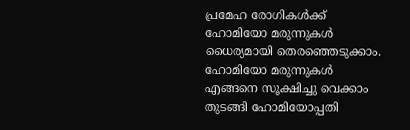പ്രമേഹ രോഗികള്‍ക്ക് ഹോമിയോ മരുന്നുകള്‍ ധൈര്യമായി തെരഞ്ഞെടുക്കാം. ഹോമിയോ മരുന്നുകള്‍ എങ്ങനെ സൂക്ഷിച്ചു വെക്കാം തുടങ്ങി ഹോമിയോപ്പതി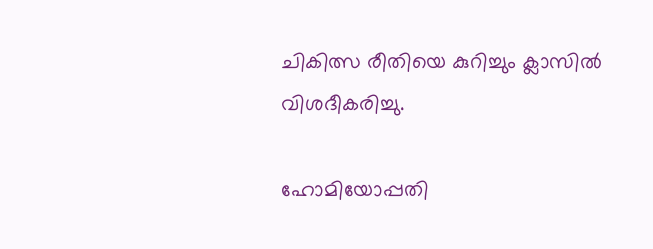ചികിത്സ രീതിയെ കുറിച്ചും ക്ലാസില്‍ വിശദീകരിച്ചു.

ഹോമിയോപ്പതി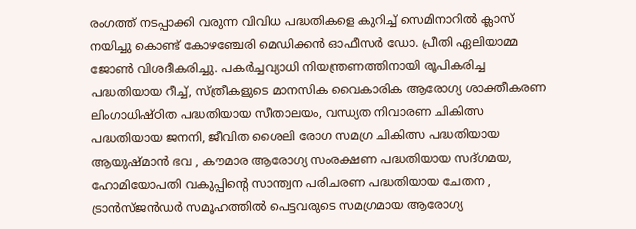രംഗത്ത് നടപ്പാക്കി വരുന്ന വിവിധ പദ്ധതികളെ കുറിച്ച് സെമിനാറില്‍ ക്ലാസ് നയിച്ചു കൊണ്ട് കോഴഞ്ചേരി മെഡിക്കന്‍ ഓഫീസര്‍ ഡോ. പ്രീതി ഏലിയാമ്മ ജോണ്‍ വിശദീകരിച്ചു. പകര്‍ച്ചവ്യാധി നിയന്ത്രണത്തിനായി രൂപികരിച്ച പദ്ധതിയായ റീച്ച്, സ്ത്രീകളുടെ മാനസിക വൈകാരിക ആരോഗ്യ ശാക്തീകരണ ലിംഗാധിഷ്ഠിത പദ്ധതിയായ സീതാലയം, വന്ധ്യത നിവാരണ ചികിത്സ പദ്ധതിയായ ജനനി, ജീവിത ശൈലി രോഗ സമഗ്ര ചികിത്സ പദ്ധതിയായ ആയുഷ്മാന്‍ ഭവ , കൗമാര ആരോഗ്യ സംരക്ഷണ പദ്ധതിയായ സദ്ഗമയ, ഹോമിയോപതി വകുപ്പിന്റെ സാന്ത്വന പരിചരണ പദ്ധതിയായ ചേതന , ട്രാന്‍സ്ജന്‍ഡര്‍ സമൂഹത്തില്‍ പെട്ടവരുടെ സമഗ്രമായ ആരോഗ്യ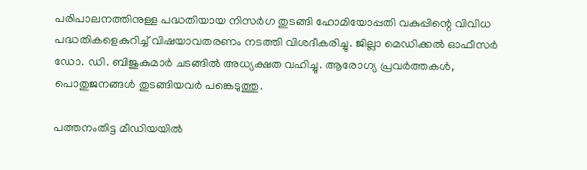പരിപാലനത്തിനുള്ള പദ്ധതിയായ നിസര്‍ഗ തുടങ്ങി ഹോമിയോപ്പതി വകുപ്പിന്റെ വിവിധ പദ്ധതികളെകുറിച്ച് വിഷയാവതരണം നടത്തി വിശദീകരിച്ചു. ജില്ലാ മെഡിക്കല്‍ ഓഫീസര്‍ ഡോ. ഡി. ബിജുകുമാര്‍ ചടങ്ങില്‍ അധ്യക്ഷത വഹിച്ചു. ആരോഗ്യ പ്രവര്‍ത്തകള്‍, പൊതുജനങ്ങള്‍ തുടങ്ങിയവര്‍ പങ്കെടുത്തു.

പത്തനംതിട്ട മീഡിയയില്‍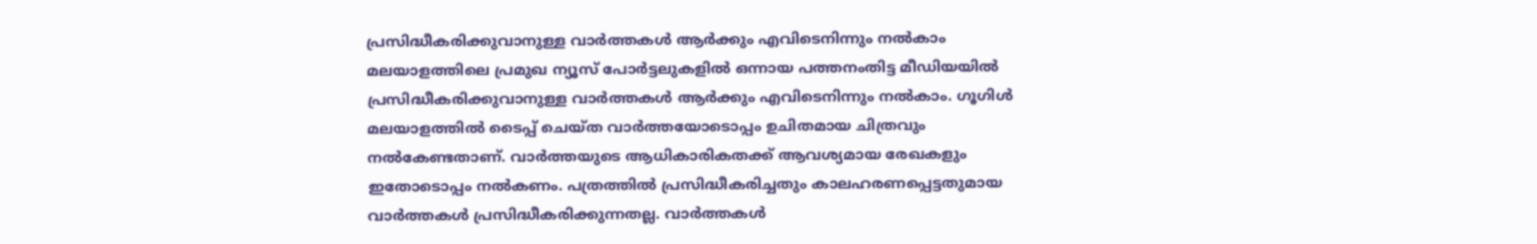പ്രസിദ്ധീകരിക്കുവാനുള്ള വാര്‍ത്തകള്‍ ആര്‍ക്കും എവിടെനിന്നും നല്‍കാം
മലയാളത്തിലെ പ്രമുഖ ന്യൂസ് പോര്‍ട്ടലുകളില്‍ ഒന്നായ പത്തനംതിട്ട മീഡിയയില്‍ പ്രസിദ്ധീകരിക്കുവാനുള്ള വാര്‍ത്തകള്‍ ആര്‍ക്കും എവിടെനിന്നും നല്‍കാം. ഗൂഗിള്‍ മലയാളത്തില്‍ ടൈപ്പ് ചെയ്ത വാര്‍ത്തയോടൊപ്പം ഉചിതമായ ചിത്രവും നല്‍കേണ്ടതാണ്. വാര്‍ത്തയുടെ ആധികാരികതക്ക് ആവശ്യമായ രേഖകളും ഇതോടൊപ്പം നല്‍കണം. പത്രത്തില്‍ പ്രസിദ്ധീകരിച്ചതും കാലഹരണപ്പെട്ടതുമായ വാര്‍ത്തകള്‍ പ്രസിദ്ധീകരിക്കുന്നതല്ല. വാര്‍ത്തകള്‍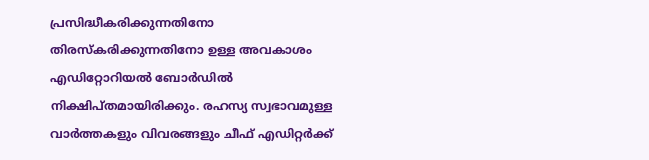പ്രസിദ്ധീകരിക്കുന്നതിനോ തിരസ്കരിക്കുന്നതിനോ ഉള്ള അവകാശം  എഡിറ്റോറിയല്‍ ബോര്‍ഡില്‍ നിക്ഷിപ്തമായിരിക്കും. രഹസ്യ സ്വഭാവമുള്ള വാര്‍ത്തകളും വിവരങ്ങളും ചീഫ് എഡിറ്റര്‍ക്ക്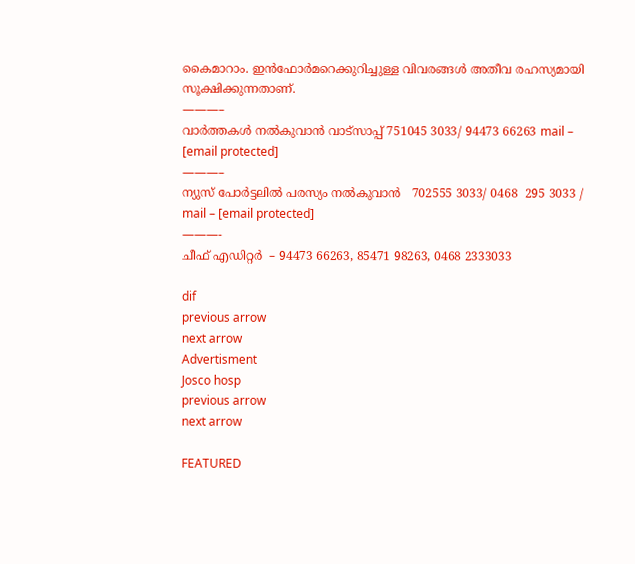കൈമാറാം. ഇന്‍ഫോര്‍മറെക്കുറിച്ചുള്ള വിവരങ്ങള്‍ അതീവ രഹസ്യമായി സൂക്ഷിക്കുന്നതാണ്.
———–
വാര്‍ത്തകള്‍ നല്‍കുവാന്‍ വാട്സാപ്പ് 751045 3033/ 94473 66263 mail – [email protected]
———–
ന്യുസ് പോര്‍ട്ടലില്‍ പരസ്യം നല്‍കുവാന്‍   702555 3033/ 0468  295 3033 / mail – [email protected]
———-
ചീഫ് എഡിറ്റര്‍  – 94473 66263, 85471 98263, 0468 2333033

dif
previous arrow
next arrow
Advertisment
Josco hosp
previous arrow
next arrow

FEATURED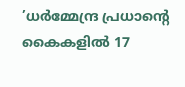’ധർമ്മേന്ദ്ര പ്രധാന്റെ കൈകളിൽ 17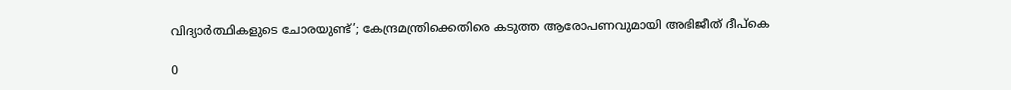വിദ്യാർത്ഥികളുടെ ചോരയുണ്ട്’; കേന്ദ്രമന്ത്രിക്കെതിരെ കടുത്ത ആരോപണവുമായി അഭിജീത് ദീപ്കെ

0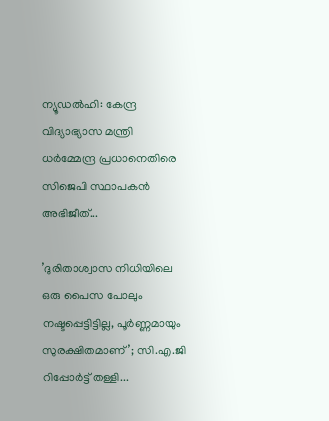ന്യൂഡല്‍ഹി: കേന്ദ്ര വിദ്യാഭ്യാസ മന്ത്രി ധര്‍മ്മേന്ദ്ര പ്രധാനെതിരെ സിജെപി സ്ഥാപകന്‍ അഭിജീത്...

’ദുരിതാശ്വാസ നിധിയിലെ ഒരു പൈസ പോലും നഷ്ടപ്പെട്ടിട്ടില്ല, പൂർണ്ണമായും സുരക്ഷിതമാണ്’; സി.എ.ജി റിപ്പോർട്ട് തള്ളി...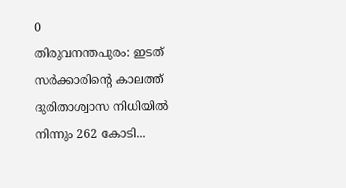0
തിരുവനന്തപുരം: ഇടത് സർക്കാരിന്റെ കാലത്ത് ദുരിതാശ്വാസ നിധിയില്‍ നിന്നും 262 കോടി...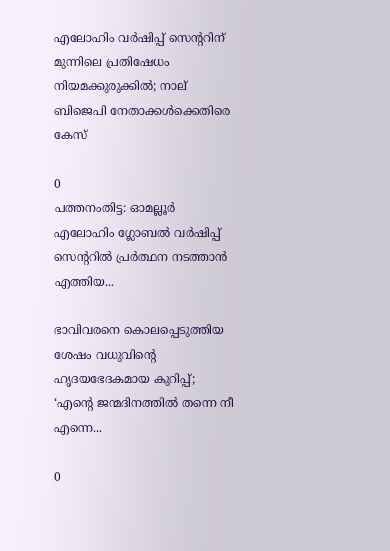എലോഹിം വർഷിപ്പ് സെന്ററിന് മുന്നിലെ പ്രതിഷേധം നിയമക്കുരുക്കിൽ; നാല് ബിജെപി നേതാക്കൾക്കെതിരെ കേസ്

0
പത്തനംതിട്ട: ഓമല്ലൂര്‍ എലോഹിം ഗ്ലോബല്‍ വര്‍ഷിപ്പ് സെന്ററില്‍ പ്രര്‍ത്ഥന നടത്താന്‍ എത്തിയ...

ഭാവിവരനെ കൊലപ്പെടുത്തിയ ശേഷം വധുവിന്റെ ഹൃദയഭേദകമായ കുറിപ്പ്; ‘എന്റെ ജന്മദിനത്തിൽ തന്നെ നീ എന്നെ...

0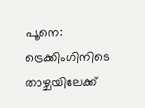പൂനെ: ട്രെക്കിംഗിനിടെ താഴ്ചയിലേക്ക്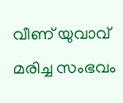വീണ് യുവാവ് മരിച്ച സംഭവം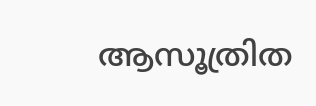ആസൂത്രിത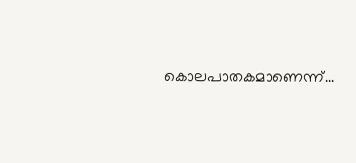കൊലപാതകമാണെന്ന്...